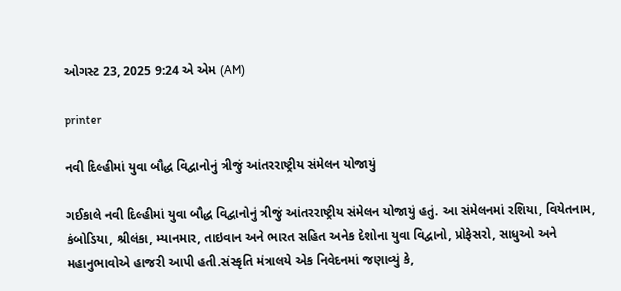ઓગસ્ટ 23, 2025 9:24 એ એમ (AM)

printer

નવી દિલ્હીમાં યુવા બૌદ્ધ વિદ્વાનોનું ત્રીજું આંતરરાષ્ટ્રીય સંમેલન યોજાયું

ગઈકાલે નવી દિલ્હીમાં યુવા બૌદ્ધ વિદ્વાનોનું ત્રીજું આંતરરાષ્ટ્રીય સંમેલન યોજાયું હતું. આ સંમેલનમાં રશિયા, વિયેતનામ, કંબોડિયા, શ્રીલંકા, મ્યાનમાર, તાઇવાન અને ભારત સહિત અનેક દેશોના યુવા વિદ્વાનો, પ્રોફેસરો, સાધુઓ અને મહાનુભાવોએ હાજરી આપી હતી.સંસ્કૃતિ મંત્રાલયે એક નિવેદનમાં જણાવ્યું કે,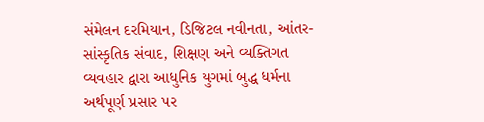સંમેલન દરમિયાન, ડિજિટલ નવીનતા, આંતર-સાંસ્કૃતિક સંવાદ, શિક્ષણ અને વ્યક્તિગત વ્યવહાર દ્વારા આધુનિક યુગમાં બુદ્ધ ધર્મના અર્થપૂર્ણ પ્રસાર પર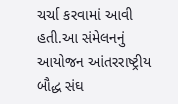ચર્ચા કરવામાં આવી હતી.આ સંમેલનનું આયોજન આંતરરાષ્ટ્રીય બૌદ્ધ સંઘ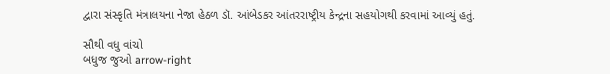દ્વારા સંસ્કૃતિ મંત્રાલયના નેજા હેઠળ ડૉ. આંબેડકર આંતરરાષ્ટ્રીય કેન્દ્રના સહયોગથી કરવામાં આવ્યું હતું.

સૌથી વધુ વાંચો
બધુજ જુઓ arrow-right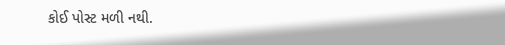કોઈ પોસ્ટ મળી નથી.